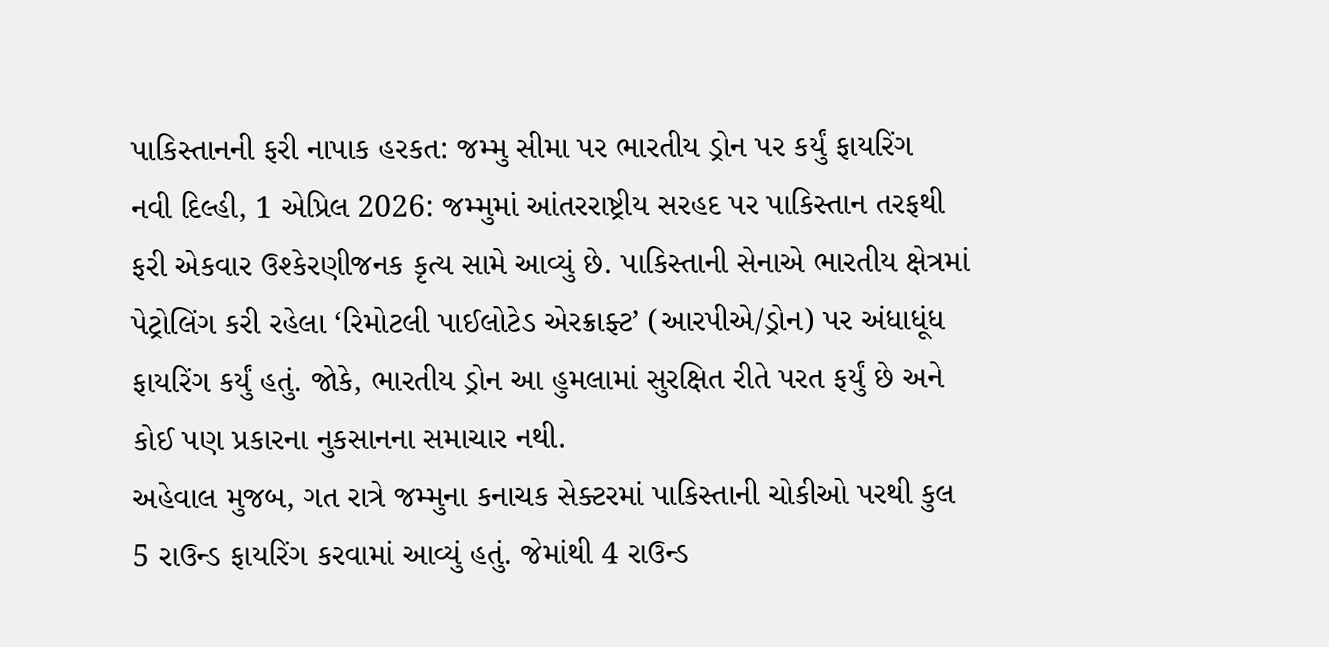પાકિસ્તાનની ફરી નાપાક હરકત: જમ્મુ સીમા પર ભારતીય ડ્રોન પર કર્યું ફાયરિંગ
નવી દિલ્હી, 1 એપ્રિલ 2026: જમ્મુમાં આંતરરાષ્ટ્રીય સરહદ પર પાકિસ્તાન તરફથી ફરી એકવાર ઉશ્કેરણીજનક કૃત્ય સામે આવ્યું છે. પાકિસ્તાની સેનાએ ભારતીય ક્ષેત્રમાં પેટ્રોલિંગ કરી રહેલા ‘રિમોટલી પાઈલોટેડ એરક્રાફ્ટ’ (આરપીએ/ડ્રોન) પર અંધાધૂંધ ફાયરિંગ કર્યું હતું. જોકે, ભારતીય ડ્રોન આ હુમલામાં સુરક્ષિત રીતે પરત ફર્યું છે અને કોઈ પણ પ્રકારના નુકસાનના સમાચાર નથી.
અહેવાલ મુજબ, ગત રાત્રે જમ્મુના કનાચક સેક્ટરમાં પાકિસ્તાની ચોકીઓ પરથી કુલ 5 રાઉન્ડ ફાયરિંગ કરવામાં આવ્યું હતું. જેમાંથી 4 રાઉન્ડ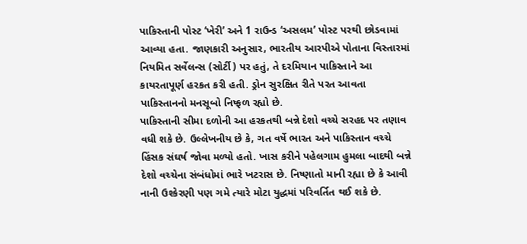પાકિસ્તાની પોસ્ટ ‘ખેરી’ અને 1 રાઉન્ડ ‘અસલમ’ પોસ્ટ પરથી છોડવામાં આવ્યા હતા. જાણકારી અનુસાર, ભારતીય આરપીએ પોતાના વિસ્તારમાં નિયમિત સર્વેલન્સ (સોર્ટી) પર હતું, તે દરમિયાન પાકિસ્તાને આ કાયરતાપૂર્ણ હરકત કરી હતી. ડ્રોન સુરક્ષિત રીતે પરત આવતા પાકિસ્તાનનો મનસૂબો નિષ્ફળ રહ્યો છે.
પાકિસ્તાની સીમા દળોની આ હરકતથી બન્ને દેશો વચ્ચે સરહદ પર તણાવ વધી શકે છે. ઉલ્લેખનીય છે કે, ગત વર્ષે ભારત અને પાકિસ્તાન વચ્ચે હિંસક સંઘર્ષ જોવા મળ્યો હતો. ખાસ કરીને પહેલગામ હુમલા બાદથી બન્ને દેશો વચ્ચેના સંબંધોમાં ભારે ખટરાસ છે. નિષ્ણાતો માની રહ્યા છે કે આવી નાની ઉશ્કેરણી પણ ગમે ત્યારે મોટા યુદ્ધમાં પરિવર્તિત થઈ શકે છે.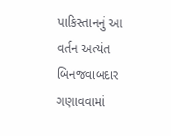પાકિસ્તાનનું આ વર્તન અત્યંત બિનજવાબદાર ગણાવવામાં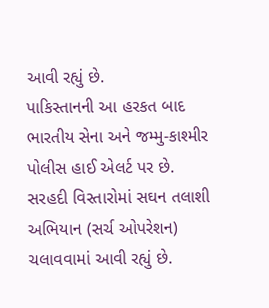આવી રહ્યું છે.
પાકિસ્તાનની આ હરકત બાદ ભારતીય સેના અને જમ્મુ-કાશ્મીર પોલીસ હાઈ એલર્ટ પર છે. સરહદી વિસ્તારોમાં સઘન તલાશી અભિયાન (સર્ચ ઓપરેશન) ચલાવવામાં આવી રહ્યું છે.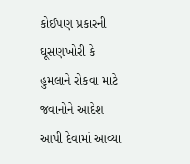કોઈપણ પ્રકારની ઘૂસણખોરી કે હુમલાને રોકવા માટે જવાનોને આદેશ આપી દેવામાં આવ્યા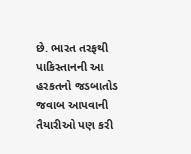છે. ભારત તરફથી પાકિસ્તાનની આ હરકતનો જડબાતોડ જવાબ આપવાની તૈયારીઓ પણ કરી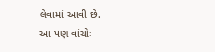લેવામાં આવી છે.
આ પણ વાંચોઃ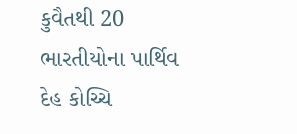કુવૈતથી 20 ભારતીયોના પાર્થિવ દેહ કોચ્ચિ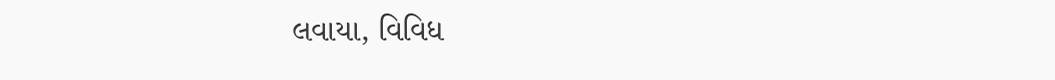લવાયા, વિવિધ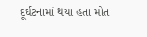દૂર્ઘટનામાં થયા હતા મોત